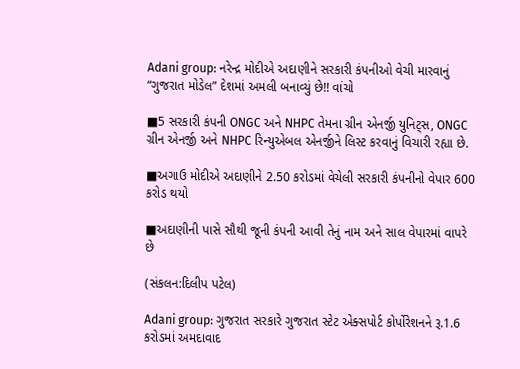Adani group: નરેન્દ્ર મોદીએ અદાણીને સરકારી કંપનીઓ વેચી મારવાનું “ગુજરાત મોડેલ” દેશમાં અમલી બનાવ્યું છે!! વાંચો

■5 સરકારી કંપની ONGC અને NHPC તેમના ગ્રીન એનર્જી યુનિટ્સ, ONGC ગ્રીન એનર્જી અને NHPC રિન્યુએબલ એનર્જીને લિસ્ટ કરવાનું વિચારી રહ્યા છે.

■અગાઉ મોદીએ અદાણીને 2.50 કરોડમાં વેચેલી સરકારી કંપનીનો વેપાર 600 કરોડ થયો

■અદાણીની પાસે સૌથી જૂની કંપની આવી તેનું નામ અને સાલ વેપારમાં વાપરે છે

(સંકલન:દિલીપ પટેલ)

Adani group: ગુજરાત સરકારે ગુજરાત સ્ટેટ એક્સપોર્ટ કોર્પોરેશનને રૂ.1.6 કરોડમાં અમદાવાદ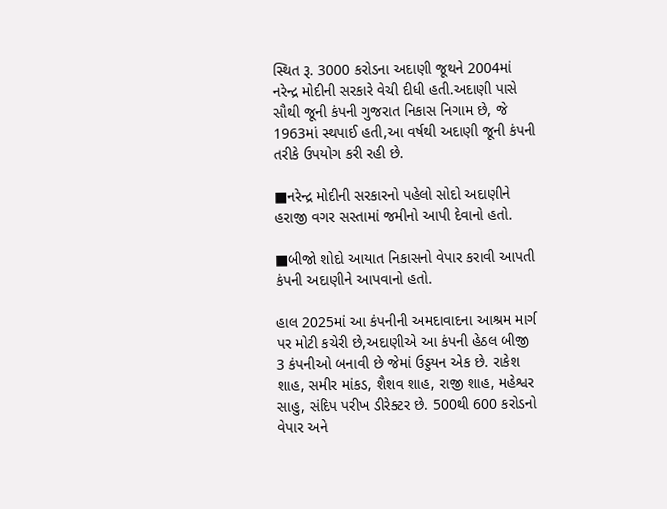સ્થિત રૂ. 3000 કરોડના અદાણી જૂથને 2004માં નરેન્દ્ર મોદીની સરકારે વેચી દીધી હતી.અદાણી પાસે સૌથી જૂની કંપની ગુજરાત નિકાસ નિગામ છે, જે 1963માં સ્થપાઈ હતી,આ વર્ષથી અદાણી જૂની કંપની તરીકે ઉપયોગ કરી રહી છે.

■નરેન્દ્ર મોદીની સરકારનો પહેલો સોદો અદાણીને હરાજી વગર સસ્તામાં જમીનો આપી દેવાનો હતો.

■બીજો શોદો આયાત નિકાસનો વેપાર કરાવી આપતી કંપની અદાણીને આપવાનો હતો.

હાલ 2025માં આ કંપનીની અમદાવાદના આશ્રમ માર્ગ પર મોટી કચેરી છે,અદાણીએ આ કંપની હેઠલ બીજી 3 કંપનીઓ બનાવી છે જેમાં ઉડ્ડયન એક છે. રાકેશ શાહ, સમીર માંકડ, શૈશવ શાહ, રાજી શાહ, મહેશ્વર સાહુ, સંદિપ પરીખ ડીરેક્ટર છે. 500થી 600 કરોડનો વેપાર અને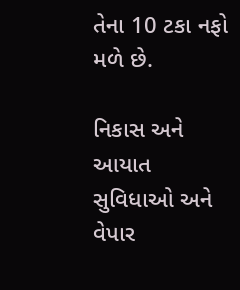તેના 10 ટકા નફો મળે છે.

નિકાસ અને આયાત સુવિધાઓ અને વેપાર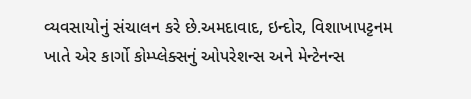વ્યવસાયોનું સંચાલન કરે છે.અમદાવાદ, ઇન્દોર, વિશાખાપટ્ટનમ ખાતે એર કાર્ગો કોમ્પ્લેક્સનું ઓપરેશન્સ અને મેન્ટેનન્સ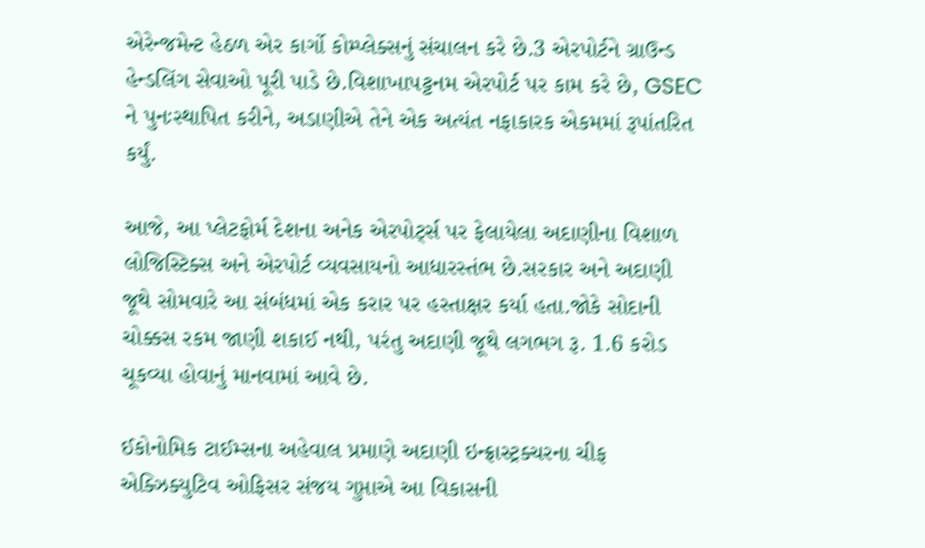એરેન્જમેન્ટ હેઠળ એર કાર્ગો કોમ્પ્લેક્સનું સંચાલન કરે છે.3 એરપોર્ટને ગ્રાઉન્ડ હેન્ડલિંગ સેવાઓ પૂરી પાડે છે.વિશાખાપટ્ટનમ એરપોર્ટ પર કામ કરે છે, GSEC ને પુનઃસ્થાપિત કરીને, અડાણીએ તેને એક અત્યંત નફાકારક એકમમાં રૂપાંતરિત કર્યું.

આજે, આ પ્લેટફોર્મ દેશના અનેક એરપોર્ટ્સ પર ફેલાયેલા અદાણીના વિશાળ લોજિસ્ટિક્સ અને એરપોર્ટ વ્યવસાયનો આધારસ્તંભ છે.સરકાર અને અદાણી જૂથે સોમવારે આ સંબંધમાં એક કરાર પર હસ્તાક્ષર કર્યા હતા.જોકે સોદાની ચોક્કસ રકમ જાણી શકાઈ નથી, પરંતુ અદાણી જૂથે લગભગ રૂ. 1.6 કરોડ ચૂકવ્યા હોવાનું માનવામાં આવે છે.

ઈકોનોમિક ટાઈમ્સના અહેવાલ પ્રમાણે અદાણી ઇન્ફ્રાસ્ટ્રક્ચરના ચીફ એક્ઝિક્યુટિવ ઓફિસર સંજય ગુપ્તાએ આ વિકાસની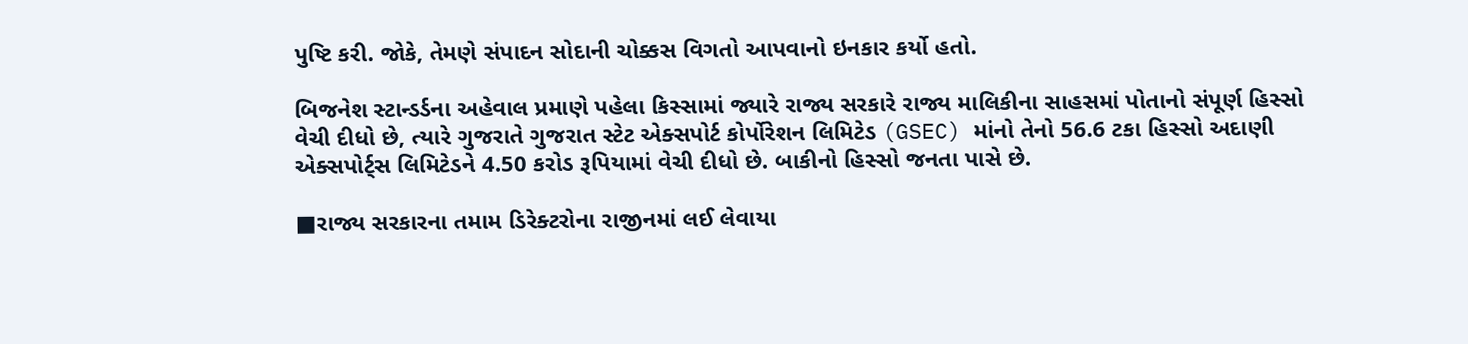પુષ્ટિ કરી. જોકે, તેમણે સંપાદન સોદાની ચોક્કસ વિગતો આપવાનો ઇનકાર કર્યો હતો.

બિજનેશ સ્ટાન્ડર્ડના અહેવાલ પ્રમાણે પહેલા કિસ્સામાં જ્યારે રાજ્ય સરકારે રાજ્ય માલિકીના સાહસમાં પોતાનો સંપૂર્ણ હિસ્સો વેચી દીધો છે, ત્યારે ગુજરાતે ગુજરાત સ્ટેટ એક્સપોર્ટ કોર્પોરેશન લિમિટેડ (GSEC) માંનો તેનો 56.6 ટકા હિસ્સો અદાણી એક્સપોર્ટ્સ લિમિટેડને 4.50 કરોડ રૂપિયામાં વેચી દીધો છે. બાકીનો હિસ્સો જનતા પાસે છે.

■રાજ્ય સરકારના તમામ ડિરેક્ટરોના રાજીનમાં લઈ લેવાયા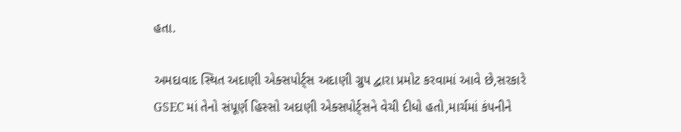હતા.

અમદાવાદ સ્થિત અદાણી એક્સપોર્ટ્સ અદાણી ગ્રુપ દ્વારા પ્રમોટ કરવામાં આવે છે,સરકારે GSEC માં તેનો સંપૂર્ણ હિસ્સો અદાણી એક્સપોર્ટ્સને વેચી દીધો હતો,માર્ચમાં કંપનીને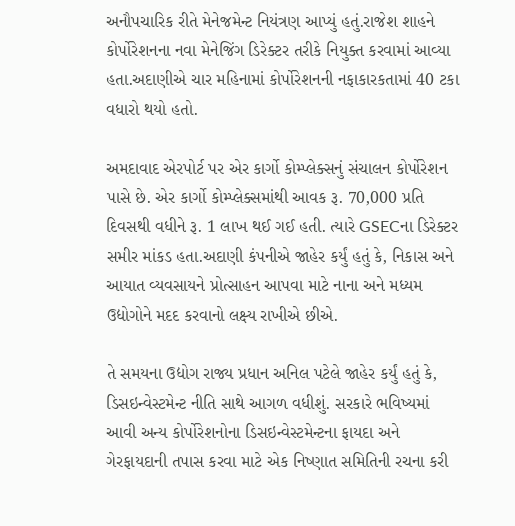અનૌપચારિક રીતે મેનેજમેન્ટ નિયંત્રણ આપ્યું હતું.રાજેશ શાહને કોર્પોરેશનના નવા મેનેજિંગ ડિરેક્ટર તરીકે નિયુક્ત કરવામાં આવ્યા હતા.અદાણીએ ચાર મહિનામાં કોર્પોરેશનની નફાકારકતામાં 40 ટકા વધારો થયો હતો.

અમદાવાદ એરપોર્ટ પર એર કાર્ગો કોમ્પ્લેક્સનું સંચાલન કોર્પોરેશન પાસે છે. એર કાર્ગો કોમ્પ્લેક્સમાંથી આવક રૂ. 70,000 પ્રતિ દિવસથી વધીને રૂ. 1 લાખ થઈ ગઈ હતી. ત્યારે GSECના ડિરેક્ટર સમીર માંકડ હતા.અદાણી કંપનીએ જાહેર કર્યું હતું કે, નિકાસ અને આયાત વ્યવસાયને પ્રોત્સાહન આપવા માટે નાના અને મધ્યમ ઉદ્યોગોને મદદ કરવાનો લક્ષ્ય રાખીએ છીએ.

તે સમયના ઉદ્યોગ રાજ્ય પ્રધાન અનિલ પટેલે જાહેર કર્યું હતું કે, ડિસઇન્વેસ્ટમેન્ટ નીતિ સાથે આગળ વધીશું. સરકારે ભવિષ્યમાં આવી અન્ય કોર્પોરેશનોના ડિસઇન્વેસ્ટમેન્ટના ફાયદા અને ગેરફાયદાની તપાસ કરવા માટે એક નિષ્ણાત સમિતિની રચના કરી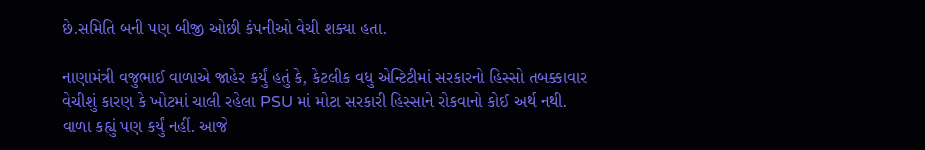છે.સમિતિ બની પણ બીજી ઓછી કંપનીઓ વેચી શક્યા હતા.

નાણામંત્રી વજુભાઈ વાળાએ જાહેર કર્યું હતું કે, કેટલીક વધુ એન્ટિટીમાં સરકારનો હિસ્સો તબક્કાવાર વેચીશું કારણ કે ખોટમાં ચાલી રહેલા PSU માં મોટા સરકારી હિસ્સાને રોકવાનો કોઈ અર્થ નથી. વાળા કહ્યું પણ કર્યું નહીં. આજે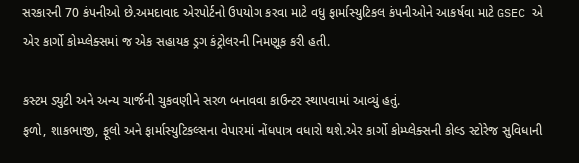સરકારની 70 કંપનીઓ છે.અમદાવાદ એરપોર્ટનો ઉપયોગ કરવા માટે વધુ ફાર્માસ્યુટિકલ કંપનીઓને આકર્ષવા માટે GSEC એ એર કાર્ગો કોમ્પ્લેક્સમાં જ એક સહાયક ડ્રગ કંટ્રોલરની નિમણૂક કરી હતી.

કસ્ટમ ડ્યુટી અને અન્ય ચાર્જની ચુકવણીને સરળ બનાવવા કાઉન્ટર સ્થાપવામાં આવ્યું હતું.
ફળો, શાકભાજી, ફૂલો અને ફાર્માસ્યુટિકલ્સના વેપારમાં નોંધપાત્ર વધારો થશે.એર કાર્ગો કોમ્પ્લેક્સની કોલ્ડ સ્ટોરેજ સુવિધાની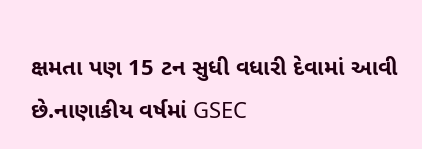ક્ષમતા પણ 15 ટન સુધી વધારી દેવામાં આવી છે.નાણાકીય વર્ષમાં GSEC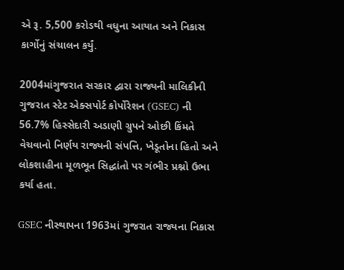એ રૂ. 5,500 કરોડથી વધુના આયાત અને નિકાસ કાર્ગોનું સંચાલન કર્યું.

2004માંગુજરાત સરકાર દ્વારા રાજ્યની માલિકીની ગુજરાત સ્ટેટ એક્સપોર્ટ કોર્પોરેશન (GSEC) ની 56.7% હિસ્સેદારી અડાણી ગ્રુપને ઓછી કિંમતે વેચવાનો નિર્ણય રાજ્યની સંપત્તિ, ખેડૂતોના હિતો અને લોકશાહીના મૂળભૂત સિદ્ધાંતો પર ગંભીર પ્રશ્નો ઉભા કર્યા હતા.

GSEC નીસ્થાપના 1963માં ગુજરાત રાજ્યના નિકાસ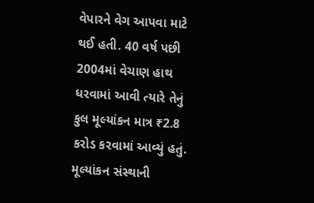વેપારને વેગ આપવા માટે થઈ હતી. 40 વર્ષ પછી 2004માં વેચાણ હાથ ધરવામાં આવી ત્યારે તેનું કુલ મૂલ્યાંકન માત્ર ₹2.8 કરોડ કરવામાં આવ્યું હતું. મૂલ્યાંકન સંસ્થાની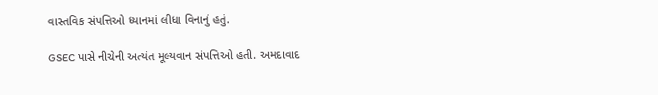વાસ્તવિક સંપત્તિઓ ધ્યાનમાં લીધા વિનાનું હતું.

GSEC પાસે નીચેની અત્યંત મૂલ્યવાન સંપત્તિઓ હતી. અમદાવાદ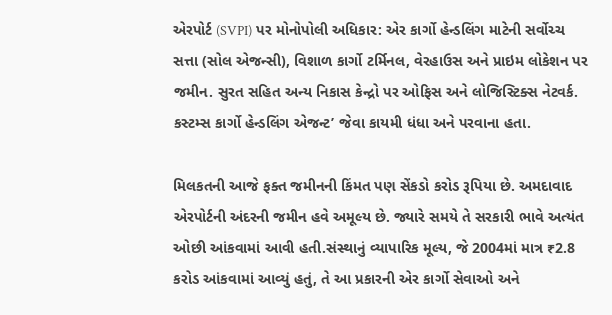એરપોર્ટ (SVPI) પર મોનોપોલી અધિકાર: એર કાર્ગો હેન્ડલિંગ માટેની સર્વોચ્ચ સત્તા (સોલ એજન્સી), વિશાળ કાર્ગો ટર્મિનલ, વેરહાઉસ અને પ્રાઇમ લોકેશન પર જમીન. સુરત સહિત અન્ય નિકાસ કેન્દ્રો પર ઓફિસ અને લોજિસ્ટિક્સ નેટવર્ક. કસ્ટમ્સ કાર્ગો હેન્ડલિંગ એજન્ટ’ જેવા કાયમી ધંધા અને પરવાના હતા.

મિલકતની આજે ફક્ત જમીનની કિંમત પણ સેંકડો કરોડ રૂપિયા છે. અમદાવાદ એરપોર્ટની અંદરની જમીન હવે અમૂલ્ય છે. જ્યારે સમયે તે સરકારી ભાવે અત્યંત ઓછી આંકવામાં આવી હતી.સંસ્થાનું વ્યાપારિક મૂલ્ય, જે 2004માં માત્ર ₹2.8 કરોડ આંકવામાં આવ્યું હતું, તે આ પ્રકારની એર કાર્ગો સેવાઓ અને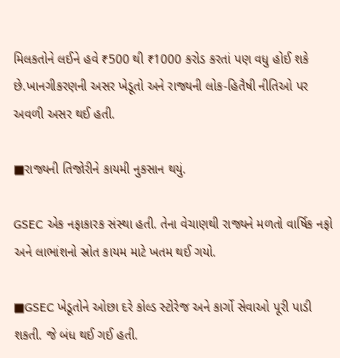મિલકતોને લઈને હવે ₹500 થી ₹1000 કરોડ કરતાં પણ વધુ હોઈ શકે છે.ખાનગીકરણની અસર ખેડૂતો અને રાજ્યની લોક-હિતૈષી નીતિઓ પર અવળી અસર થઈ હતી.

■રાજ્યની તિજોરીને કાયમી નુકસાન થયું.

GSEC એક નફાકારક સંસ્થા હતી. તેના વેચાણથી રાજ્યને મળતો વાર્ષિક નફો અને લાભાંશનો સ્રોત કાયમ માટે ખતમ થઈ ગયો.

■GSEC ખેડૂતોને ઓછા દરે કોલ્ડ સ્ટોરેજ અને કાર્ગો સેવાઓ પૂરી પાડી શકતી. જે બંધ થઈ ગઈ હતી.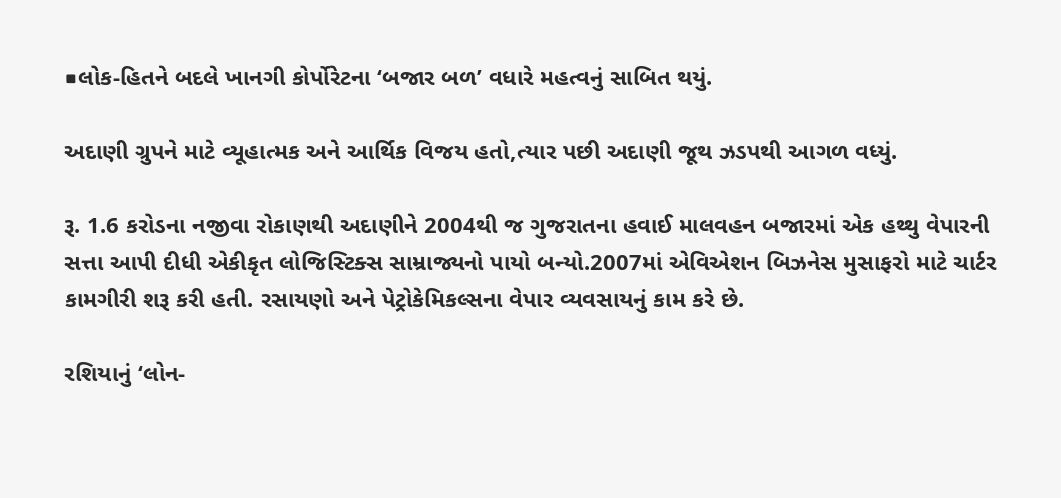■લોક-હિતને બદલે ખાનગી કોર્પોરેટના ‘બજાર બળ’ વધારે મહત્વનું સાબિત થયું.

અદાણી ગ્રુપને માટે વ્યૂહાત્મક અને આર્થિક વિજય હતો,ત્યાર પછી અદાણી જૂથ ઝડપથી આગળ વધ્યું.

રૂ. 1.6 કરોડના નજીવા રોકાણથી અદાણીને 2004થી જ ગુજરાતના હવાઈ માલવહન બજારમાં એક હથ્થુ વેપારની સત્તા આપી દીધી એકીકૃત લોજિસ્ટિક્સ સામ્રાજ્યનો પાયો બન્યો.2007માં એવિએશન બિઝનેસ મુસાફરો માટે ચાર્ટર કામગીરી શરૂ કરી હતી. રસાયણો અને પેટ્રોકેમિકલ્સના વેપાર વ્યવસાયનું કામ કરે છે.

રશિયાનું ‘લોન-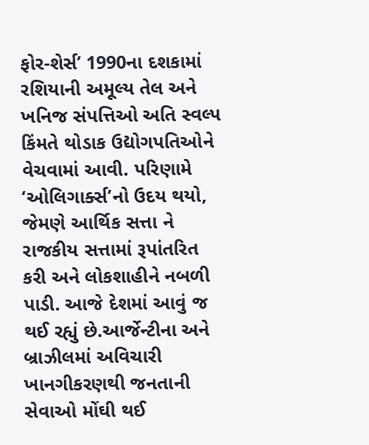ફોર-શેર્સ’ 1990ના દશકામાં રશિયાની અમૂલ્ય તેલ અને ખનિજ સંપત્તિઓ અતિ સ્વલ્પ કિંમતે થોડાક ઉદ્યોગપતિઓને વેચવામાં આવી. પરિણામે ‘ઓલિગાર્ક્સ’નો ઉદય થયો, જેમણે આર્થિક સત્તા ને રાજકીય સત્તામાં રૂપાંતરિત કરી અને લોકશાહીને નબળી પાડી. આજે દેશમાં આવું જ થઈ રહ્યું છે.આર્જેન્ટીના અને બ્રાઝીલમાં અવિચારી ખાનગીકરણથી જનતાની સેવાઓ મોંઘી થઈ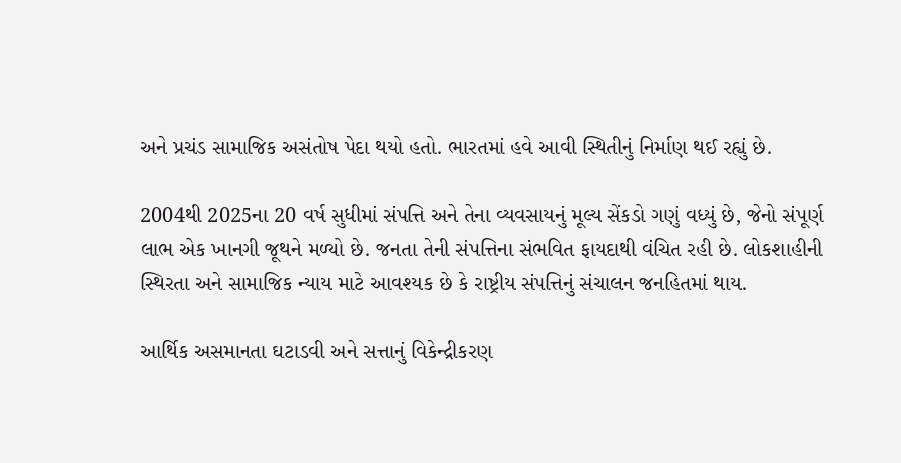અને પ્રચંડ સામાજિક અસંતોષ પેદા થયો હતો. ભારતમાં હવે આવી સ્થિતીનું નિર્માણ થઈ રહ્યું છે.

2004થી 2025ના 20 વર્ષ સુધીમાં સંપત્તિ અને તેના વ્યવસાયનું મૂલ્ય સેંકડો ગણું વધ્યું છે, જેનો સંપૂર્ણ લાભ એક ખાનગી જૂથને મળ્યો છે. જનતા તેની સંપત્તિના સંભવિત ફાયદાથી વંચિત રહી છે. લોકશાહીની સ્થિરતા અને સામાજિક ન્યાય માટે આવશ્યક છે કે રાષ્ટ્રીય સંપત્તિનું સંચાલન જનહિતમાં થાય.

આર્થિક અસમાનતા ઘટાડવી અને સત્તાનું વિકેન્દ્રીકરણ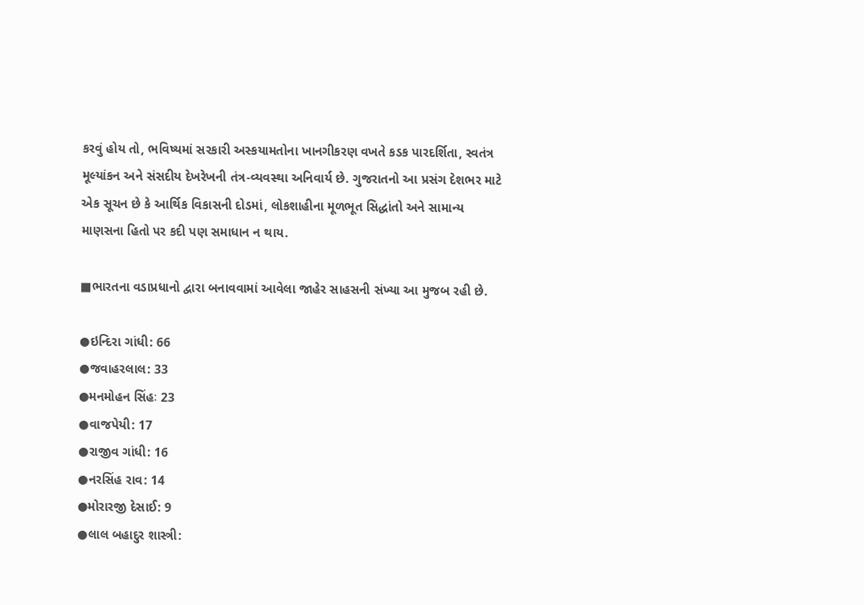કરવું હોય તો, ભવિષ્યમાં સરકારી અસ્કયામતોના ખાનગીકરણ વખતે કડક પારદર્શિતા, સ્વતંત્ર મૂલ્યાંકન અને સંસદીય દેખરેખની તંત્ર-વ્યવસ્થા અનિવાર્ય છે. ગુજરાતનો આ પ્રસંગ દેશભર માટે એક સૂચન છે કે આર્થિક વિકાસની દોડમાં, લોકશાહીના મૂળભૂત સિદ્ધાંતો અને સામાન્ય માણસના હિતો પર કદી પણ સમાધાન ન થાય.

■ભારતના વડાપ્રધાનો દ્વારા બનાવવામાં આવેલા જાહેર સાહસની સંખ્યા આ મુજબ રહી છે.

●ઇન્દિરા ગાંધી: 66
●જવાહરલાલ: 33
●મનમોહન સિંહઃ 23
●વાજપેયી: 17
●રાજીવ ગાંધી: 16
●નરસિંહ રાવ: 14
●મોરારજી દેસાઈ: 9
●લાલ બહાદુર શાસ્ત્રી: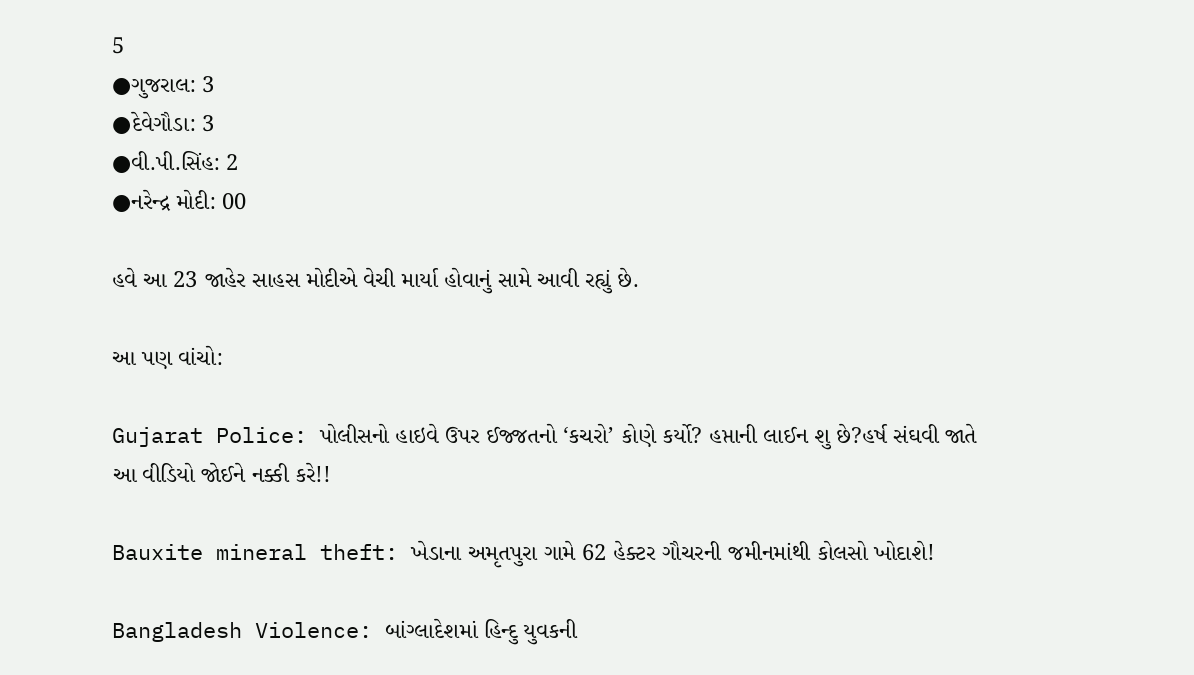5
●ગુજરાલ: 3
●દેવેગૌડા: 3
●વી.પી.સિંહ: 2
●નરેન્દ્ર મોદી: 00

હવે આ 23 જાહેર સાહસ મોદીએ વેચી માર્યા હોવાનું સામે આવી રહ્યું છે.

આ પણ વાંચો:

Gujarat Police: પોલીસનો હાઇવે ઉપર ઈજ્જતનો ‘કચરો’ કોણે કર્યો? હપ્તાની લાઈન શુ છે?હર્ષ સંઘવી જાતે આ વીડિયો જોઈને નક્કી કરે!!

Bauxite mineral theft: ખેડાના અમૃતપુરા ગામે 62 હેક્ટર ગૌચરની જમીનમાંથી કોલસો ખોદાશે!

Bangladesh Violence: બાંગ્લાદેશમાં હિન્દુ યુવકની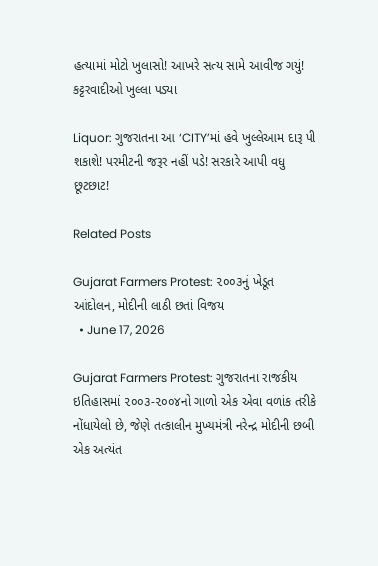હત્યામાં મોટો ખુલાસો! આખરે સત્ય સામે આવીજ ગયું! કટ્ટરવાદીઓ ખુલ્લા પડ્યા

Liquor: ગુજરાતના આ ‘CITY’માં હવે ખુલ્લેઆમ દારૂ પી શકાશે! પરમીટની જરૂર નહીં પડે! સરકારે આપી વધુ છૂટછાટ!

Related Posts

Gujarat Farmers Protest: ૨૦૦૩નું ખેડૂત આંદોલન, મોદીની લાઠી છતાં વિજય
  • June 17, 2026

Gujarat Farmers Protest: ગુજરાતના રાજકીય ઇતિહાસમાં ૨૦૦૩-૨૦૦૪નો ગાળો એક એવા વળાંક તરીકે નોંધાયેલો છે, જેણે તત્કાલીન મુખ્યમંત્રી નરેન્દ્ર મોદીની છબી એક અત્યંત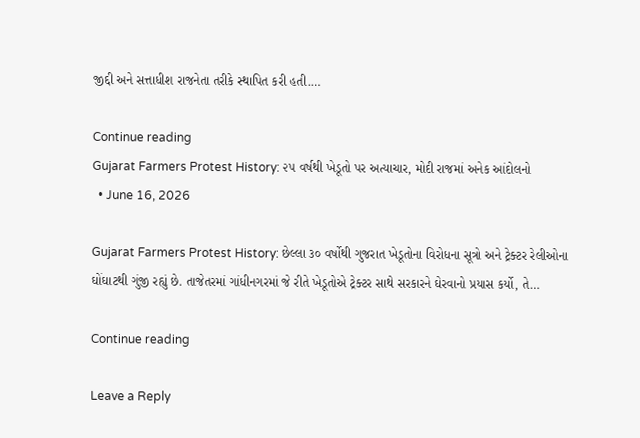જીદ્દી અને સત્તાધીશ રાજનેતા તરીકે સ્થાપિત કરી હતી.…

Continue reading
Gujarat Farmers Protest History: ૨૫ વર્ષથી ખેડૂતો પર અત્યાચાર, મોદી રાજમાં અનેક આંદોલનો
  • June 16, 2026

Gujarat Farmers Protest History: છેલ્લા ૩૦ વર્ષોથી ગુજરાત ખેડૂતોના વિરોધના સૂત્રો અને ટ્રેક્ટર રેલીઓના ઘોંઘાટથી ગુંજી રહ્યું છે. તાજેતરમાં ગાંધીનગરમાં જે રીતે ખેડૂતોએ ટ્રેક્ટર સાથે સરકારને ઘેરવાનો પ્રયાસ કર્યો, તે…

Continue reading

Leave a Reply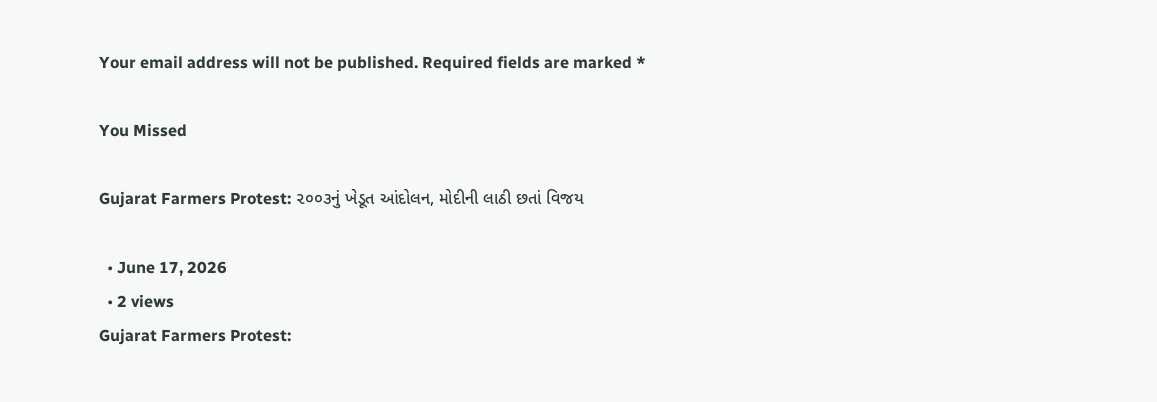Your email address will not be published. Required fields are marked *

You Missed

Gujarat Farmers Protest: ૨૦૦૩નું ખેડૂત આંદોલન, મોદીની લાઠી છતાં વિજય

  • June 17, 2026
  • 2 views
Gujarat Farmers Protest: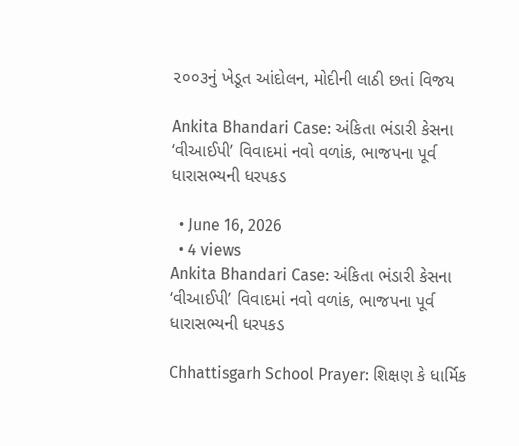૨૦૦૩નું ખેડૂત આંદોલન, મોદીની લાઠી છતાં વિજય

Ankita Bhandari Case: અંકિતા ભંડારી કેસના ‘વીઆઈપી’ વિવાદમાં નવો વળાંક, ભાજપના પૂર્વ ધારાસભ્યની ધરપકડ

  • June 16, 2026
  • 4 views
Ankita Bhandari Case: અંકિતા ભંડારી કેસના ‘વીઆઈપી’ વિવાદમાં નવો વળાંક, ભાજપના પૂર્વ ધારાસભ્યની ધરપકડ

Chhattisgarh School Prayer: શિક્ષણ કે ધાર્મિક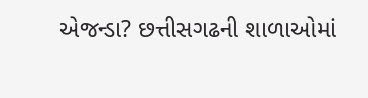એજન્ડા? છત્તીસગઢની શાળાઓમાં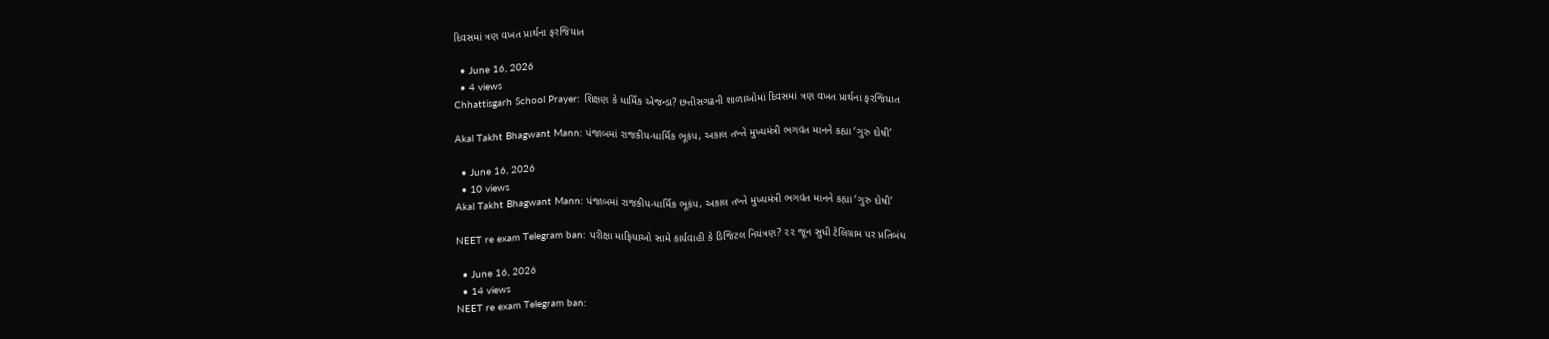દિવસમાં ત્રણ વખત પ્રાર્થના ફરજિયાત

  • June 16, 2026
  • 4 views
Chhattisgarh School Prayer: શિક્ષણ કે ધાર્મિક એજન્ડા? છત્તીસગઢની શાળાઓમાં દિવસમાં ત્રણ વખત પ્રાર્થના ફરજિયાત

Akal Takht Bhagwant Mann: પંજાબમાં રાજકીય-ધાર્મિક ભૂકંપ, અકાલ તખ્તે મુખ્યમંત્રી ભગવંત માનને કહ્યા ‘ગુરુ દોષી’

  • June 16, 2026
  • 10 views
Akal Takht Bhagwant Mann: પંજાબમાં રાજકીય-ધાર્મિક ભૂકંપ, અકાલ તખ્તે મુખ્યમંત્રી ભગવંત માનને કહ્યા ‘ગુરુ દોષી’

NEET re exam Telegram ban: પરીક્ષા માફિયાઓ સામે કાર્યવાહી કે ડિજિટલ નિયંત્રણ? ૨૨ જૂન સુધી ટેલિગ્રામ પર પ્રતિબંધ

  • June 16, 2026
  • 14 views
NEET re exam Telegram ban: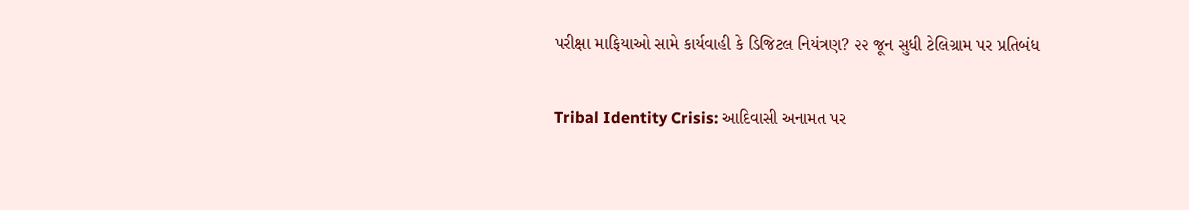પરીક્ષા માફિયાઓ સામે કાર્યવાહી કે ડિજિટલ નિયંત્રણ? ૨૨ જૂન સુધી ટેલિગ્રામ પર પ્રતિબંધ

Tribal Identity Crisis: આદિવાસી અનામત પર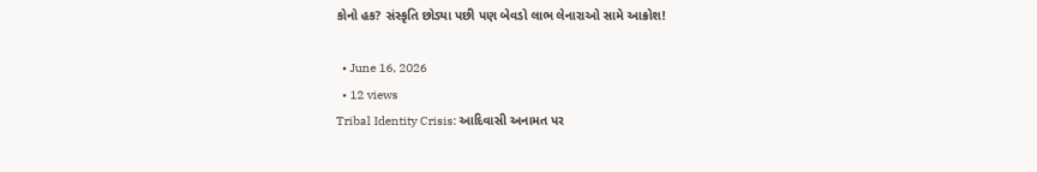કોનો હક? સંસ્કૃતિ છોડ્યા પછી પણ બેવડો લાભ લેનારાઓ સામે આક્રોશ!

  • June 16, 2026
  • 12 views
Tribal Identity Crisis: આદિવાસી અનામત પર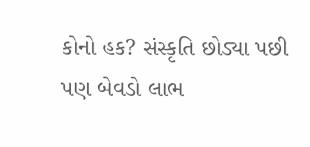કોનો હક? સંસ્કૃતિ છોડ્યા પછી પણ બેવડો લાભ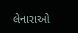લેનારાઓ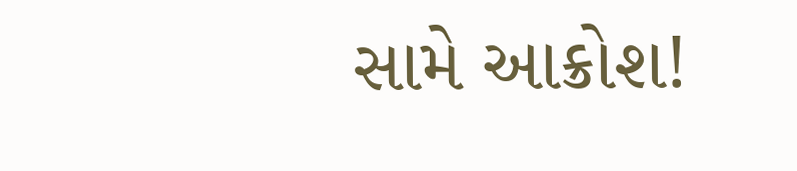સામે આક્રોશ!